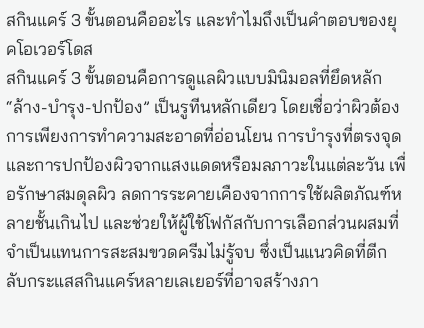สกินแคร์ 3 ขั้นตอนคืออะไร และทำไมถึงเป็นคำตอบของยุคโอเวอร์โดส
สกินแคร์ 3 ขั้นตอนคือการดูแลผิวแบบมินิมอลที่ยึดหลัก “ล้าง-บำรุง-ปกป้อง” เป็นรูทีนหลักเดียว โดยเชื่อว่าผิวต้องการเพียงการทำความสะอาดที่อ่อนโยน การบำรุงที่ตรงจุด และการปกป้องผิวจากแสงแดดหรือมลภาวะในแต่ละวัน เพื่อรักษาสมดุลผิว ลดการระคายเคืองจากการใช้ผลิตภัณฑ์หลายชั้นเกินไป และช่วยให้ผู้ใช้โฟกัสกับการเลือกส่วนผสมที่จำเป็นแทนการสะสมขวดครีมไม่รู้จบ ซึ่งเป็นแนวคิดที่ตีกลับกระแสสกินแคร์หลายเลเยอร์ที่อาจสร้างภา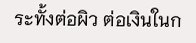ระทั้งต่อผิว ต่อเงินในก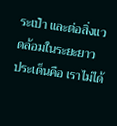ระเป๋า และต่อสิ่งแวดล้อมในระยะยาว
ประเด็นคือ เราไม่ได้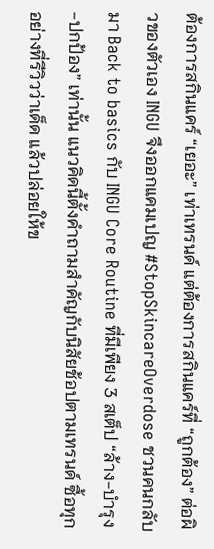ต้องการสกินแคร์ “เยอะ” เท่าเทรนด์ แต่ต้องการสกินแคร์ที่ “ถูกต้อง” ต่อผิวของตัวเอง INGU จึงออกแคมเปญ #StopSkincareOverdose ชวนคนกลับมา Back to basics กับ INGU Core Routine ที่มีเพียง 3 สเต็ป “ล้าง-บำรุง-ปกป้อง” เท่านั้น แนวคิดนี้ตั้งคำถามสำคัญกับนิสัยช้อปตามเทรนด์ ซื้อทุกอย่างที่รีวิวว่าเด็ด แล้วปล่อยให้ข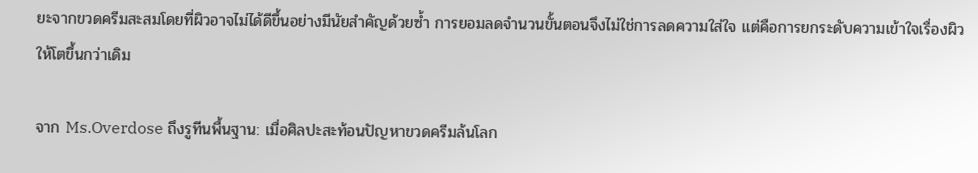ยะจากขวดครีมสะสมโดยที่ผิวอาจไม่ได้ดีขึ้นอย่างมีนัยสำคัญด้วยซ้ำ การยอมลดจำนวนขั้นตอนจึงไม่ใช่การลดความใส่ใจ แต่คือการยกระดับความเข้าใจเรื่องผิวให้โตขึ้นกว่าเดิม

จาก Ms.Overdose ถึงรูทีนพื้นฐาน: เมื่อศิลปะสะท้อนปัญหาขวดครีมล้นโลก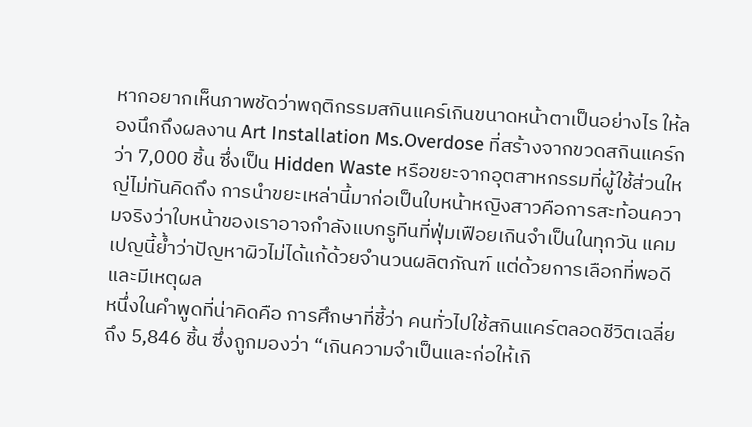หากอยากเห็นภาพชัดว่าพฤติกรรมสกินแคร์เกินขนาดหน้าตาเป็นอย่างไร ให้ลองนึกถึงผลงาน Art Installation Ms.Overdose ที่สร้างจากขวดสกินแคร์กว่า 7,000 ชิ้น ซึ่งเป็น Hidden Waste หรือขยะจากอุตสาหกรรมที่ผู้ใช้ส่วนใหญ่ไม่ทันคิดถึง การนำขยะเหล่านี้มาก่อเป็นใบหน้าหญิงสาวคือการสะท้อนความจริงว่าใบหน้าของเราอาจกำลังแบกรูทีนที่ฟุ่มเฟือยเกินจำเป็นในทุกวัน แคมเปญนี้ย้ำว่าปัญหาผิวไม่ได้แก้ด้วยจำนวนผลิตภัณฑ์ แต่ด้วยการเลือกที่พอดีและมีเหตุผล
หนึ่งในคำพูดที่น่าคิดคือ การศึกษาที่ชี้ว่า คนทั่วไปใช้สกินแคร์ตลอดชีวิตเฉลี่ยถึง 5,846 ชิ้น ซึ่งถูกมองว่า “เกินความจำเป็นและก่อให้เกิ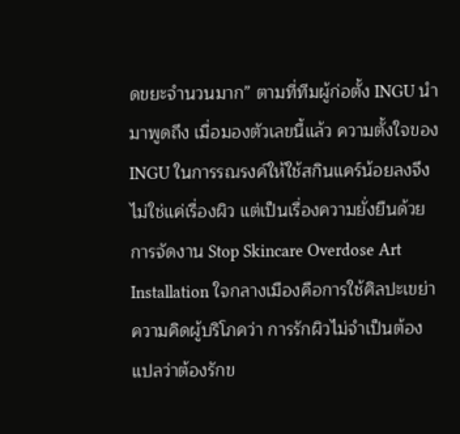ดขยะจำนวนมาก” ตามที่ทีมผู้ก่อตั้ง INGU นำมาพูดถึง เมื่อมองตัวเลขนี้แล้ว ความตั้งใจของ INGU ในการรณรงค์ให้ใช้สกินแคร์น้อยลงจึงไม่ใช่แค่เรื่องผิว แต่เป็นเรื่องความยั่งยืนด้วย การจัดงาน Stop Skincare Overdose Art Installation ใจกลางเมืองคือการใช้ศิลปะเขย่าความคิดผู้บริโภคว่า การรักผิวไม่จำเป็นต้องแปลว่าต้องรักข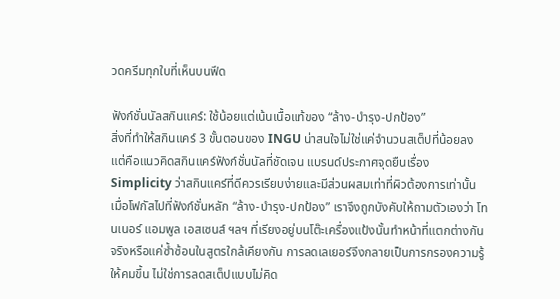วดครีมทุกใบที่เห็นบนฟีด

ฟังก์ชั่นนัลสกินแคร์: ใช้น้อยแต่เน้นเนื้อแท้ของ “ล้าง-บำรุง-ปกป้อง”
สิ่งที่ทำให้สกินแคร์ 3 ขั้นตอนของ INGU น่าสนใจไม่ใช่แค่จำนวนสเต็ปที่น้อยลง แต่คือแนวคิดสกินแคร์ฟังก์ชั่นนัลที่ชัดเจน แบรนด์ประกาศจุดยืนเรื่อง Simplicity ว่าสกินแคร์ที่ดีควรเรียบง่ายและมีส่วนผสมเท่าที่ผิวต้องการเท่านั้น เมื่อโฟกัสไปที่ฟังก์ชั่นหลัก “ล้าง-บำรุง-ปกป้อง” เราจึงถูกบังคับให้ถามตัวเองว่า โทนเนอร์ แอมพูล เอสเซนส์ ฯลฯ ที่เรียงอยู่บนโต๊ะเครื่องแป้งนั้นทำหน้าที่แตกต่างกันจริงหรือแค่ซ้ำซ้อนในสูตรใกล้เคียงกัน การลดเลเยอร์จึงกลายเป็นการกรองความรู้ให้คมขึ้น ไม่ใช่การลดสเต็ปแบบไม่คิด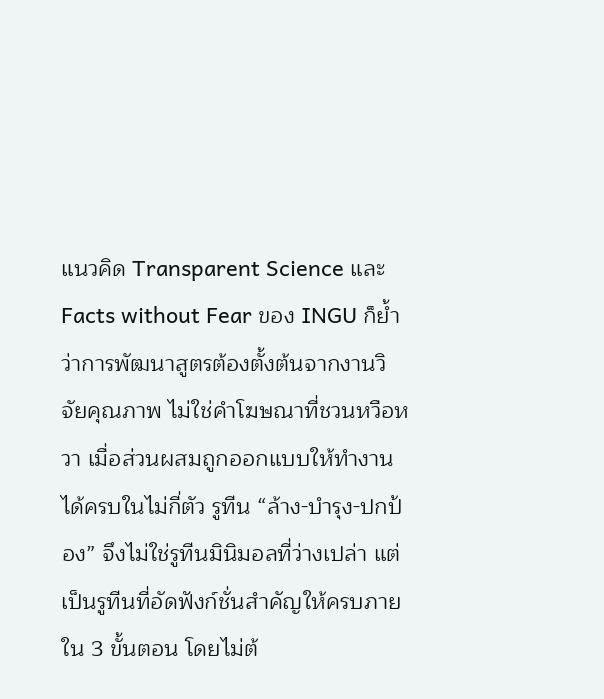แนวคิด Transparent Science และ Facts without Fear ของ INGU ก็ย้ำว่าการพัฒนาสูตรต้องตั้งต้นจากงานวิจัยคุณภาพ ไม่ใช่คำโฆษณาที่ชวนหวือหวา เมื่อส่วนผสมถูกออกแบบให้ทำงานได้ครบในไม่กี่ตัว รูทีน “ล้าง-บำรุง-ปกป้อง” จึงไม่ใช่รูทีนมินิมอลที่ว่างเปล่า แต่เป็นรูทีนที่อัดฟังก์ชั่นสำคัญให้ครบภายใน 3 ขั้นตอน โดยไม่ต้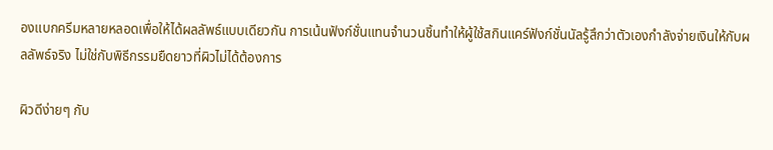องแบกครีมหลายหลอดเพื่อให้ได้ผลลัพธ์แบบเดียวกัน การเน้นฟังก์ชั่นแทนจำนวนชิ้นทำให้ผู้ใช้สกินแคร์ฟังก์ชั่นนัลรู้สึกว่าตัวเองกำลังจ่ายเงินให้กับผลลัพธ์จริง ไม่ใช่กับพิธีกรรมยืดยาวที่ผิวไม่ได้ต้องการ

ผิวดีง่ายๆ กับ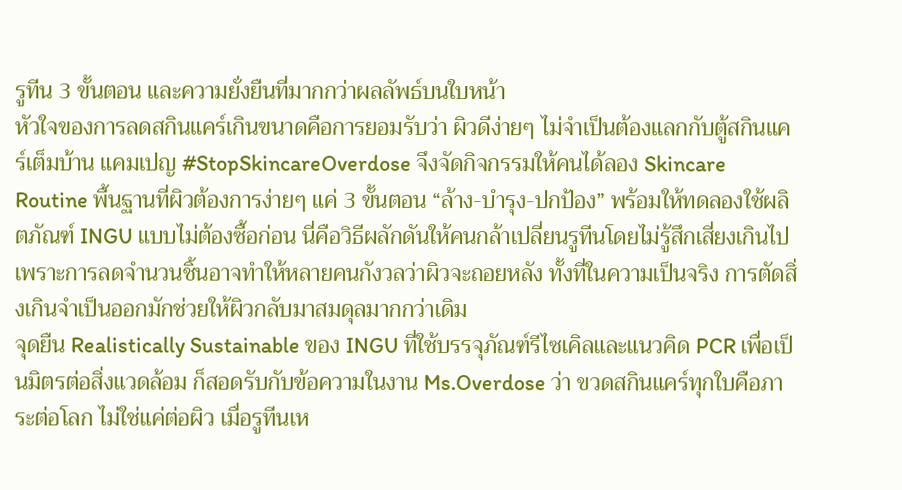รูทีน 3 ขั้นตอน และความยั่งยืนที่มากกว่าผลลัพธ์บนใบหน้า
หัวใจของการลดสกินแคร์เกินขนาดคือการยอมรับว่า ผิวดีง่ายๆ ไม่จำเป็นต้องแลกกับตู้สกินแคร์เต็มบ้าน แคมเปญ #StopSkincareOverdose จึงจัดกิจกรรมให้คนได้ลอง Skincare Routine พื้นฐานที่ผิวต้องการง่ายๆ แค่ 3 ขั้นตอน “ล้าง-บำรุง-ปกป้อง” พร้อมให้ทดลองใช้ผลิตภัณฑ์ INGU แบบไม่ต้องซื้อก่อน นี่คือวิธีผลักดันให้คนกล้าเปลี่ยนรูทีนโดยไม่รู้สึกเสี่ยงเกินไป เพราะการลดจำนวนชิ้นอาจทำให้หลายคนกังวลว่าผิวจะถอยหลัง ทั้งที่ในความเป็นจริง การตัดสิ่งเกินจำเป็นออกมักช่วยให้ผิวกลับมาสมดุลมากกว่าเดิม
จุดยืน Realistically Sustainable ของ INGU ที่ใช้บรรจุภัณฑ์รีไซเคิลและแนวคิด PCR เพื่อเป็นมิตรต่อสิ่งแวดล้อม ก็สอดรับกับข้อความในงาน Ms.Overdose ว่า ขวดสกินแคร์ทุกใบคือภาระต่อโลก ไม่ใช่แค่ต่อผิว เมื่อรูทีนเห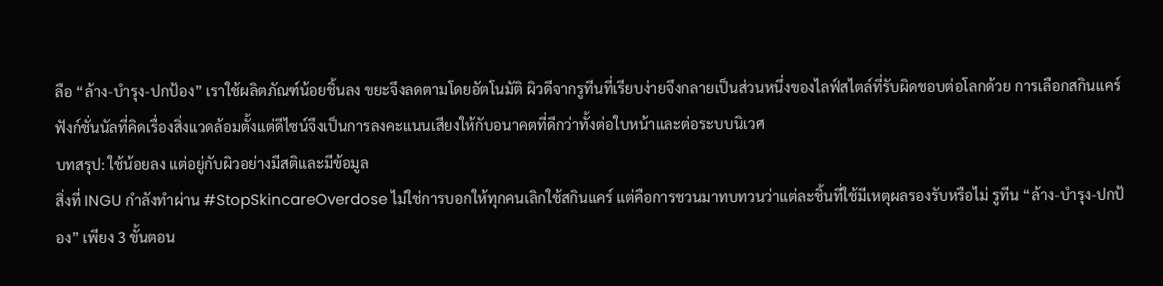ลือ “ล้าง-บำรุง-ปกป้อง” เราใช้ผลิตภัณฑ์น้อยชิ้นลง ขยะจึงลดตามโดยอัตโนมัติ ผิวดีจากรูทีนที่เรียบง่ายจึงกลายเป็นส่วนหนึ่งของไลฟ์สไตล์ที่รับผิดชอบต่อโลกด้วย การเลือกสกินแคร์ฟังก์ชั่นนัลที่คิดเรื่องสิ่งแวดล้อมตั้งแต่ดีไซน์จึงเป็นการลงคะแนนเสียงให้กับอนาคตที่ดีกว่าทั้งต่อใบหน้าและต่อระบบนิเวศ
บทสรุป: ใช้น้อยลง แต่อยู่กับผิวอย่างมีสติและมีข้อมูล
สิ่งที่ INGU กำลังทำผ่าน #StopSkincareOverdose ไม่ใช่การบอกให้ทุกคนเลิกใช้สกินแคร์ แต่คือการชวนมาทบทวนว่าแต่ละชิ้นที่ใช้มีเหตุผลรองรับหรือไม่ รูทีน “ล้าง-บำรุง-ปกป้อง” เพียง 3 ขั้นตอน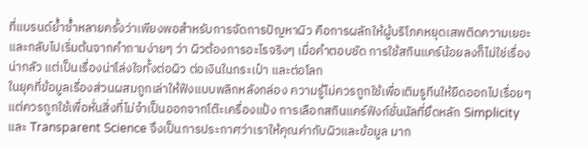ที่แบรนด์ย้ำซ้ำหลายครั้งว่าเพียงพอสำหรับการจัดการปัญหาผิว คือการผลักให้ผู้บริโภคหยุดเสพติดความเยอะและกลับไปเริ่มต้นจากคำถามง่ายๆ ว่า ผิวต้องการอะไรจริงๆ เมื่อคำตอบชัด การใช้สกินแคร์น้อยลงก็ไม่ใช่เรื่องน่ากลัว แต่เป็นเรื่องน่าโล่งใจทั้งต่อผิว ต่อเงินในกระเป๋า และต่อโลก
ในยุคที่ข้อมูลเรื่องส่วนผสมถูกเล่าให้ฟังแบบพลิกหลังกล่อง ความรู้ไม่ควรถูกใช้เพื่อเติมรูทีนให้ยืดออกไปเรื่อยๆ แต่ควรถูกใช้เพื่อหั่นสิ่งที่ไม่จำเป็นออกจากโต๊ะเครื่องแป้ง การเลือกสกินแคร์ฟังก์ชั่นนัลที่ยึดหลัก Simplicity และ Transparent Science จึงเป็นการประกาศว่าเราให้คุณค่ากับผิวและข้อมูล มาก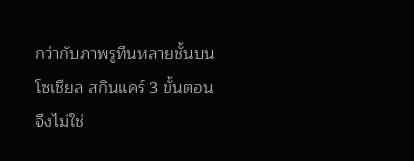กว่ากับภาพรูทีนหลายชั้นบนโซเชียล สกินแคร์ 3 ขั้นตอนจึงไม่ใช่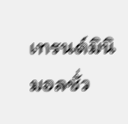เทรนด์มินิมอลชั่ว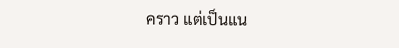คราว แต่เป็นแน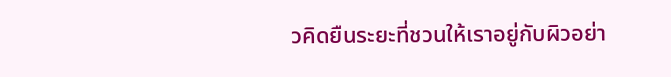วคิดยืนระยะที่ชวนให้เราอยู่กับผิวอย่า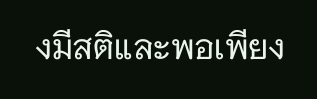งมีสติและพอเพียง